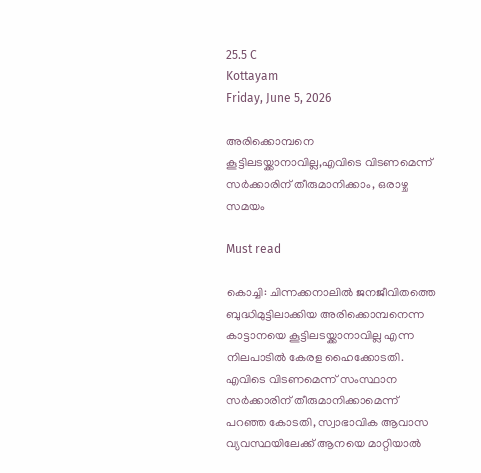25.5 C
Kottayam
Friday, June 5, 2026

അരിക്കൊമ്പനെ കൂട്ടിലടയ്ക്കാനാവില്ല,എവിടെ വിടണമെന്ന് സർക്കാരിന് തീരുമാനിക്കാം, ഒരാഴ്ച സമയം

Must read

കൊച്ചി: ചിന്നക്കനാലിൽ ജനജീവിതത്തെ ബുദ്ധിമുട്ടിലാക്കിയ അരിക്കൊമ്പനെന്ന കാട്ടാനയെ കൂട്ടിലടയ്ക്കാനാവില്ല എന്ന നിലപാടിൽ കേരള ഹൈക്കോടതി. എവിടെ വിടണമെന്ന് സംസ്ഥാന സർക്കാരിന് തീരുമാനിക്കാമെന്ന് പറഞ്ഞ കോടതി, സ്വാഭാവിക ആവാസ വ്യവസ്ഥയിലേക്ക് ആനയെ മാറ്റിയാൽ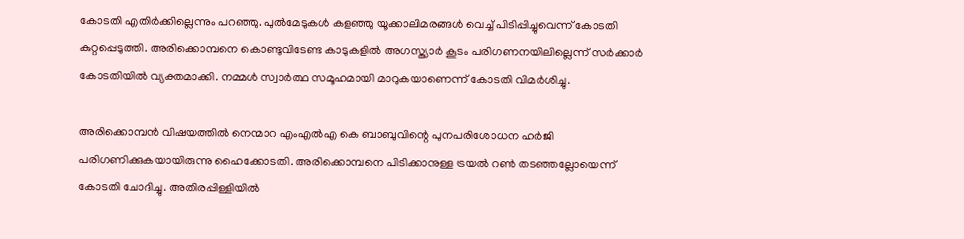കോടതി എതിർക്കില്ലെന്നും പറഞ്ഞു. പുൽമേടുകൾ കളഞ്ഞു യൂക്കാലിമരങ്ങൾ വെച്ച് പിടിപ്പിച്ചുവെന്ന് കോടതി കുറ്റപ്പെടുത്തി. അരിക്കൊമ്പനെ കൊണ്ടുവിടേണ്ട കാടുകളിൽ അഗസ്ത്യാർ കൂടം പരിഗണനയിലില്ലെന്ന് സർക്കാർ കോടതിയിൽ വ്യക്തമാക്കി. നമ്മൾ സ്വാർത്ഥ സമൂഹമായി മാറുകയാണെന്ന് കോടതി വിമർശിച്ചു.

അരിക്കൊമ്പൻ വിഷയത്തിൽ നെന്മാറ എംഎൽഎ കെ ബാബുവിന്റെ പുനപരിശോധന ഹർജി പരിഗണിക്കുകയായിരുന്നു ഹൈക്കോടതി. അരിക്കൊമ്പനെ പിടിക്കാനുള്ള ട്രയൽ റൺ തടഞ്ഞല്ലോയെന്ന് കോടതി ചോദിച്ചു. അതിരപ്പിള്ളിയിൽ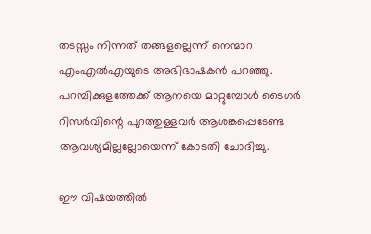തടസ്സം നിന്നത് തങ്ങളല്ലെന്ന് നെന്മാറ എംഎൽഎയുടെ അഭിഭാഷകൻ പറഞ്ഞു. പറമ്പിക്കുളത്തേക്ക് ആനയെ മാറ്റുമ്പോൾ ടൈഗർ റിസർവിന്റെ പുറത്തുള്ളവർ ആശങ്കപ്പെടേണ്ട ആവശ്യമില്ലല്ലോയെന്ന് കോടതി ചോദിച്ചു.

ഈ വിഷയത്തിൽ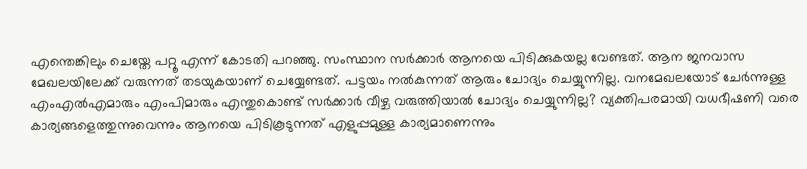എന്തെങ്കിലും ചെയ്തേ പറ്റൂ എന്ന് കോടതി പറഞ്ഞു. സംസ്ഥാന സർക്കാർ ആനയെ പിടിക്കുകയല്ല വേണ്ടത്. ആന ജനവാസ മേഖലയിലേക്ക് വരുന്നത് തടയുകയാണ് ചെയ്യേണ്ടത്. പട്ടയം നൽകുന്നത് ആരും ചോദ്യം ചെയ്യുന്നില്ല. വനമേഖലയോട് ചേർന്നുള്ള എംഎൽഎമാരും എംപിമാരും എന്തുകൊണ്ട് സർക്കാർ വീഴ്ച വരുത്തിയാൽ ചോദ്യം ചെയ്യുന്നില്ല? വ്യക്തിപരമായി വധഭീഷണി വരെ കാര്യങ്ങളെത്തുന്നുവെന്നും ആനയെ പിടികൂടുന്നത് എളുപ്പമുള്ള കാര്യമാണെന്നും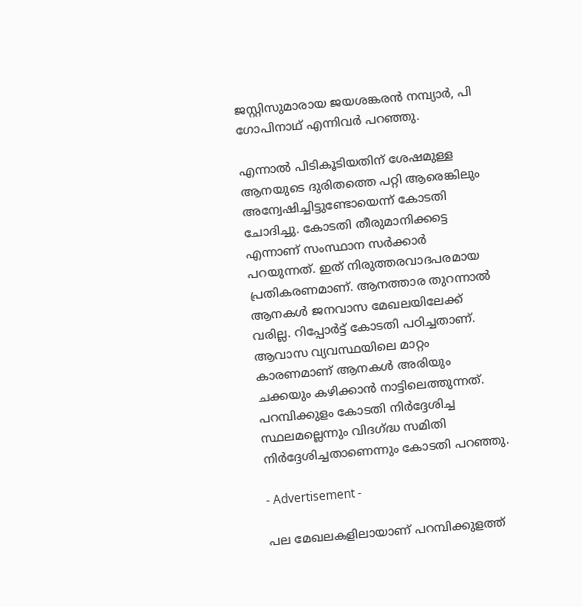ജസ്റ്റിസുമാരായ ജയശങ്കരൻ നമ്പ്യാർ, പി ഗോപിനാഥ് എന്നിവർ പറഞ്ഞു.

എന്നാൽ പിടികൂടിയതിന് ശേഷമുള്ള ആനയുടെ ദുരിതത്തെ പറ്റി ആരെങ്കിലും അന്വേഷിച്ചിട്ടുണ്ടോയെന്ന് കോടതി ചോദിച്ചു. കോടതി തീരുമാനിക്കട്ടെ എന്നാണ് സംസ്ഥാന സർക്കാർ പറയുന്നത്. ഇത് നിരുത്തരവാദപരമായ പ്രതികരണമാണ്. ആനത്താര തുറന്നാൽ ആനകൾ ജനവാസ മേഖലയിലേക്ക് വരില്ല. റിപ്പോർട്ട് കോടതി പഠിച്ചതാണ്. ആവാസ വ്യവസ്ഥയിലെ മാറ്റം കാരണമാണ് ആനകൾ അരിയും ചക്കയും കഴിക്കാൻ നാട്ടിലെത്തുന്നത്. പറമ്പിക്കുളം കോടതി നിർദ്ദേശിച്ച സ്ഥലമല്ലെന്നും വിദഗ്ദ്ധ സമിതി നിർദ്ദേശിച്ചതാണെന്നും കോടതി പറഞ്ഞു.

- Advertisement -

പല മേഖലകളിലായാണ് പറമ്പിക്കുളത്ത്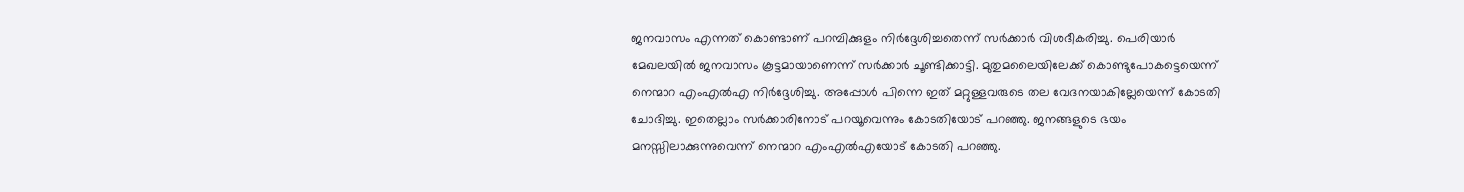ജനവാസം എന്നത് കൊണ്ടാണ് പറമ്പിക്കുളം നിർദ്ദേശിച്ചതെന്ന് സർക്കാർ വിശദീകരിച്ചു. പെരിയാർ മേഖലയിൽ ജനവാസം കൂട്ടമായാണെന്ന് സർക്കാർ ചൂണ്ടിക്കാട്ടി. മുതുമലൈയിലേക്ക് കൊണ്ടുപോകട്ടെയെന്ന് നെന്മാറ എംഎൽഎ നിർദ്ദേശിച്ചു. അപ്പോൾ പിന്നെ ഇത് മറ്റുള്ളവരുടെ തല വേദനയാകില്ലേയെന്ന് കോടതി ചോദിച്ചു. ഇതെല്ലാം സർക്കാരിനോട് പറയൂവെന്നും കോടതിയോട് പറഞ്ഞു. ജനങ്ങളുടെ ഭയം  മനസ്സിലാക്കുന്നുവെന്ന് നെന്മാറ എംഎൽഎയോട് കോടതി പറഞ്ഞു.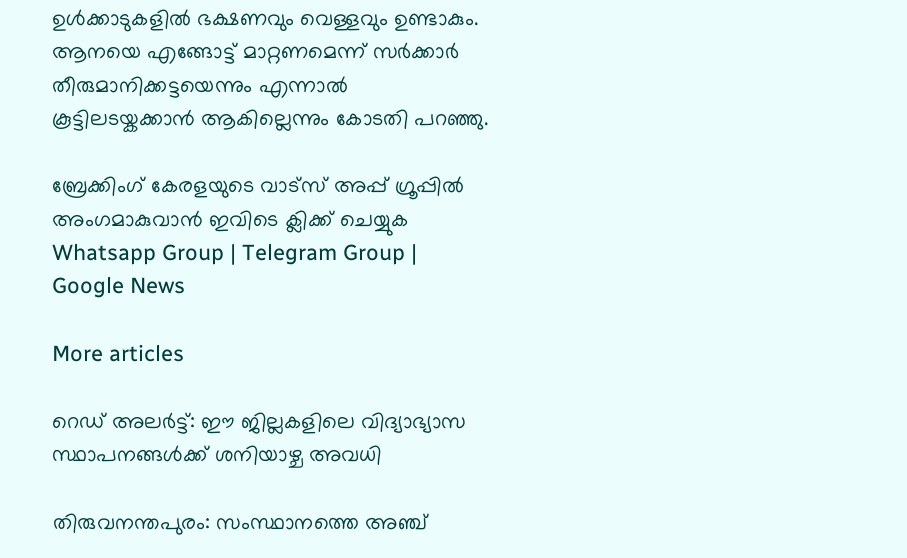ഉൾക്കാടുകളിൽ ഭക്ഷണവും വെള്ളവും ഉണ്ടാകും. ആനയെ എങ്ങോട്ട് മാറ്റണമെന്ന് സർക്കാർ തീരുമാനിക്കട്ടയെന്നും എന്നാൽ കൂട്ടിലടയ്കക്കാൻ ആകില്ലെന്നും കോടതി പറഞ്ഞു.

ബ്രേക്കിംഗ് കേരളയുടെ വാട്സ് അപ്പ് ഗ്രൂപ്പിൽ അംഗമാകുവാൻ ഇവിടെ ക്ലിക്ക് ചെയ്യുക Whatsapp Group | Telegram Group | Google News

More articles

റെഡ് അലർട്ട്: ഈ ജില്ലകളിലെ വിദ്യാഭ്യാസ സ്ഥാപനങ്ങൾക്ക് ശനിയാഴ്ച അവധി

തിരുവനന്തപുരം: സംസ്ഥാനത്തെ അഞ്ച്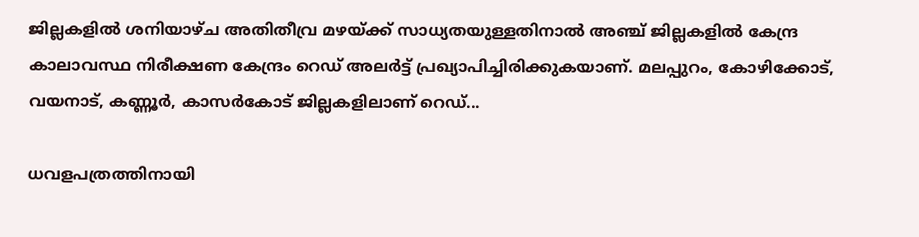ജില്ലകളിൽ ശനിയാഴ്ച അതിതീവ്ര മഴയ്ക്ക് സാധ്യതയുള്ളതിനാൽ അഞ്ച് ജില്ലകളിൽ കേന്ദ്ര കാലാവസ്ഥ നിരീക്ഷണ കേന്ദ്രം റെഡ് അലർട്ട് പ്രഖ്യാപിച്ചിരിക്കുകയാണ്. മലപ്പുറം, കോഴിക്കോട്, വയനാട്, കണ്ണൂർ, കാസർകോട് ജില്ലകളിലാണ് റെഡ്...

ധവളപത്രത്തിനായി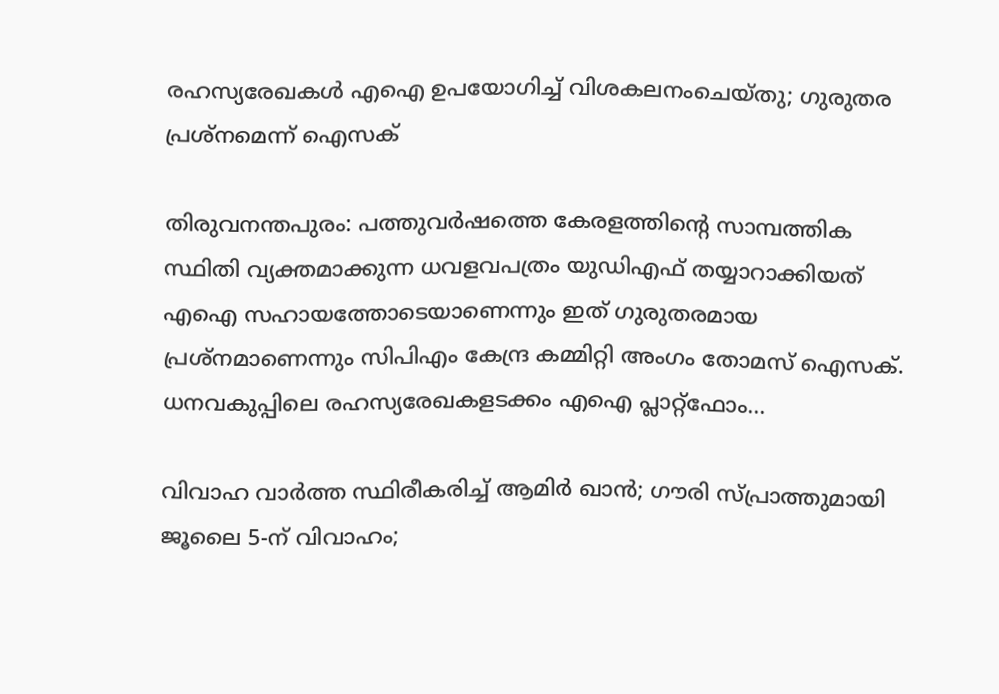രഹസ്യരേഖകൾ എഐ ഉപയോഗിച്ച് വിശകലനംചെയ്തു; ഗുരുതര പ്രശ്‌നമെന്ന് ഐസക്

തിരുവനന്തപുരം: പത്തുവർഷത്തെ കേരളത്തിന്റെ സാമ്പത്തിക സ്ഥിതി വ്യക്തമാക്കുന്ന ധവളവപത്രം യുഡിഎഫ് തയ്യാറാക്കിയത് എഐ സഹായത്തോടെയാണെന്നും ഇത് ഗുരുതരമായ പ്രശ്‌നമാണെന്നും സിപിഎം കേന്ദ്ര കമ്മിറ്റി അംഗം തോമസ് ഐസക്. ധനവകുപ്പിലെ രഹസ്യരേഖകളടക്കം എഐ പ്ലാറ്റ്‌ഫോം...

വിവാഹ വാർത്ത സ്ഥിരീകരിച്ച് ആമിർ ഖാൻ; ഗൗരി സ്പ്രാത്തുമായി ജൂലൈ 5-ന് വിവാഹം;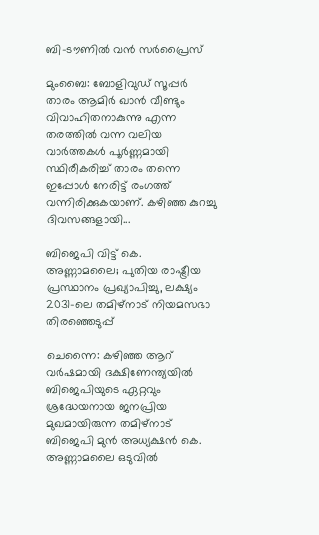ബി-ടൗണിൽ വൻ സർപ്രൈസ്

മുംബൈ: ബോളിവുഡ് സൂപ്പർ താരം ആമിർ ഖാൻ വീണ്ടും വിവാഹിതനാകുന്നു എന്ന തരത്തിൽ വന്ന വലിയ വാർത്തകൾ പൂർണ്ണമായി സ്ഥിരീകരിച്ച് താരം തന്നെ ഇപ്പോൾ നേരിട്ട് രംഗത്ത് വന്നിരിക്കുകയാണ്. കഴിഞ്ഞ കുറച്ചു ദിവസങ്ങളായി...

ബിജെപി വിട്ട് കെ. അണ്ണാമലൈ; പുതിയ രാഷ്ട്രീയ പ്രസ്ഥാനം പ്രഖ്യാപിച്ചു, ലക്ഷ്യം 2031-ലെ തമിഴ്‌നാട് നിയമസഭാ തിരഞ്ഞെടുപ്പ്

ചെന്നൈ: കഴിഞ്ഞ ആറ് വർഷമായി ദക്ഷിണേന്ത്യയിൽ ബിജെപിയുടെ ഏറ്റവും ശ്രദ്ധേയനായ ജനപ്രിയ മുഖമായിരുന്ന തമിഴ്‌നാട് ബിജെപി മുൻ അധ്യക്ഷൻ കെ. അണ്ണാമലൈ ഒടുവിൽ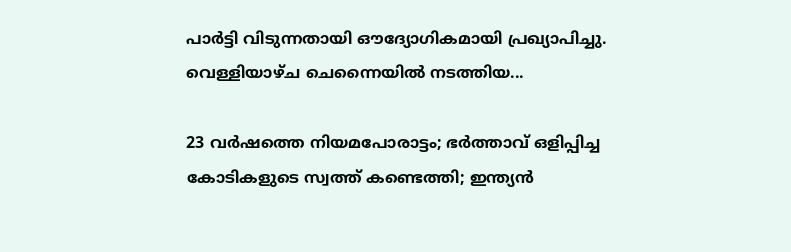പാർട്ടി വിടുന്നതായി ഔദ്യോഗികമായി പ്രഖ്യാപിച്ചു. വെള്ളിയാഴ്ച ചെന്നൈയിൽ നടത്തിയ...

23 വർഷത്തെ നിയമപോരാട്ടം; ഭർത്താവ് ഒളിപ്പിച്ച കോടികളുടെ സ്വത്ത് കണ്ടെത്തി; ഇന്ത്യൻ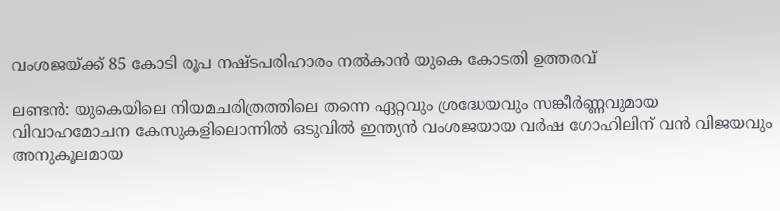വംശജയ്ക്ക് 85 കോടി രൂപ നഷ്ടപരിഹാരം നൽകാൻ യുകെ കോടതി ഉത്തരവ്

ലണ്ടൻ: യുകെയിലെ നിയമചരിത്രത്തിലെ തന്നെ ഏറ്റവും ശ്രദ്ധേയവും സങ്കീർണ്ണവുമായ വിവാഹമോചന കേസുകളിലൊന്നിൽ ഒടുവിൽ ഇന്ത്യൻ വംശജയായ വർഷ ഗോഹിലിന് വൻ വിജയവും അനുകൂലമായ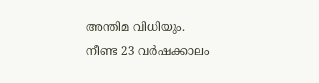അന്തിമ വിധിയും. നീണ്ട 23 വർഷക്കാലം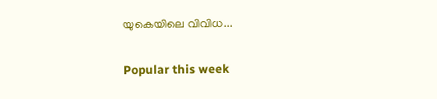യുകെയിലെ വിവിധ...

Popular this week